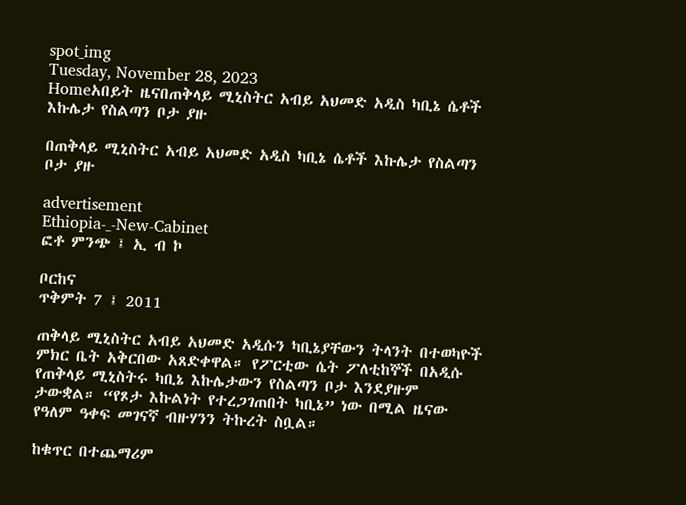spot_img
Tuesday, November 28, 2023
Homeአበይት ዜናበጠቅላይ ሚኒስትር አብይ አህመድ አዲስ ካቢኔ ሴቶች እኩሌታ የስልጣን ቦታ ያዙ

በጠቅላይ ሚኒስትር አብይ አህመድ አዲስ ካቢኔ ሴቶች እኩሌታ የስልጣን ቦታ ያዙ

advertisement
Ethiopia-_-New-Cabinet
ፎቶ ምንጭ ፤ ኢ ብ ኮ

ቦርከና
ጥቅምት 7 ፤ 2011

ጠቅላይ ሚኒስትር አብይ አህመድ አዲሱን ካቢኔያቸውን ትላንት በተወካዮች ምክር ቤት አቅርበው አጸድቀዋል። የፖርቲው ሴት ፖለቲከኞች በአዲሱ የጠቅላይ ሚኒስትሩ ካቢኔ እኩሌታውን የስልጣን ቦታ እንደያዙም ታውቋል። “የጾታ እኩልነት የተረጋገጠበት ካቢኔ” ነው በሚል ዜናው የዓለም ዓቀፍ መገናኛ ብዙሃንን ትኩረት ስቧል።

ከቁጥር በተጨማሪም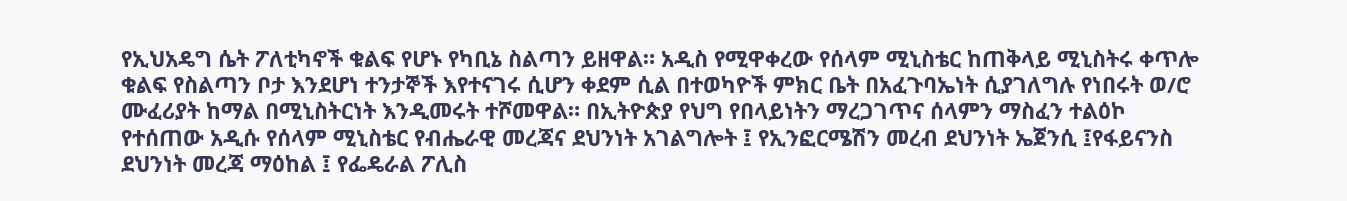የኢህአዴግ ሴት ፖለቲካኖች ቁልፍ የሆኑ የካቢኔ ስልጣን ይዘዋል። አዲስ የሚዋቀረው የሰላም ሚኒስቴር ከጠቅላይ ሚኒስትሩ ቀጥሎ ቁልፍ የስልጣን ቦታ እንደሆነ ተንታኞች እየተናገሩ ሲሆን ቀደም ሲል በተወካዮች ምክር ቤት በአፈጉባኤነት ሲያገለግሉ የነበሩት ወ/ሮ ሙፈሪያት ከማል በሚኒስትርነት እንዲመሩት ተሾመዋል። በኢትዮጵያ የህግ የበላይነትን ማረጋገጥና ሰላምን ማስፈን ተልዕኮ የተሰጠው አዲሱ የሰላም ሚኒስቴር የብሔራዊ መረጃና ደህንነት አገልግሎት ፤ የኢንፎርሜሽን መረብ ደህንነት ኤጀንሲ ፤የፋይናንስ ደህንነት መረጃ ማዕከል ፤ የፌዴራል ፖሊስ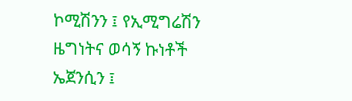ኮሚሽንን ፤ የኢሚግሬሽን ዜግነትና ወሳኝ ኩነቶች ኤጀንሲን ፤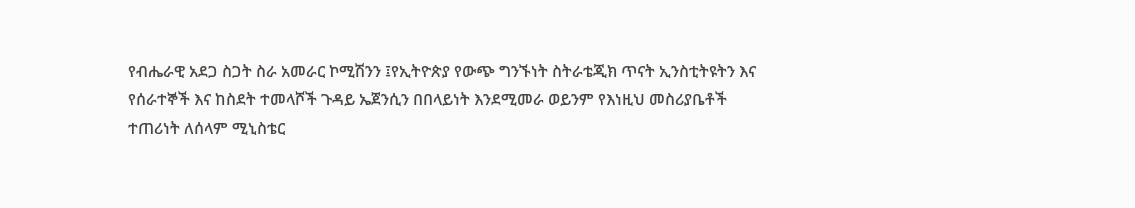የብሔራዊ አደጋ ስጋት ስራ አመራር ኮሚሽንን ፤የኢትዮጵያ የውጭ ግንኙነት ስትራቴጂክ ጥናት ኢንስቲትዩትን እና የሰራተኞች እና ከስደት ተመላሾች ጉዳይ ኤጀንሲን በበላይነት እንደሚመራ ወይንም የእነዚህ መስሪያቤቶች ተጠሪነት ለሰላም ሚኒስቴር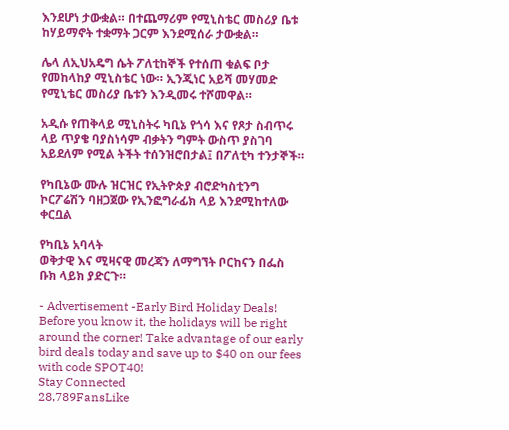እንደሆነ ታውቋል። በተጨማሪም የሚኒስቴር መስሪያ ቤቱ ከሃይማኖት ተቋማት ጋርም እንደሚሰራ ታውቋል።

ሌላ ለኢህአዴግ ሴት ፖለቲከኞች የተሰጠ ቁልፍ ቦታ የመከላከያ ሚኒስቴር ነው። ኢንጂነር አይሻ መሃመድ የሚኒቴር መስሪያ ቤቱን እንዲመሩ ተሾመዋል።

አዲሱ የጠቅላይ ሚኒስትሩ ካቢኔ የጎሳ እና የጾታ ስብጥሩ ላይ ጥያቄ ባያስነሳም ብቃትን ግምት ውስጥ ያስገባ አይደለም የሚል ትችት ተሰንዝሮበታል፤ በፖለቲካ ተንታኞች።

የካቢኔው ሙሉ ዝርዝር የኢትዮጵያ ብሮድካስቲንግ ኮርፖሬሽን ባዘጋጀው የኢንፎግራፊክ ላይ እንደሚከተለው ቀርቧል

የካቢኔ አባላት
ወቅታዊ እና ሚዛናዊ መረጃን ለማግኘት ቦርከናን በፌስ ቡክ ላይክ ያድርጉ።

- Advertisement -Early Bird Holiday Deals! Before you know it, the holidays will be right around the corner! Take advantage of our early bird deals today and save up to $40 on our fees with code SPOT40!
Stay Connected
28,789FansLike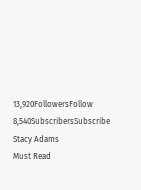13,920FollowersFollow
8,540SubscribersSubscribe
Stacy Adams
Must Read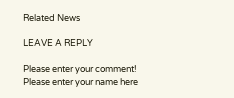Related News

LEAVE A REPLY

Please enter your comment!
Please enter your name here